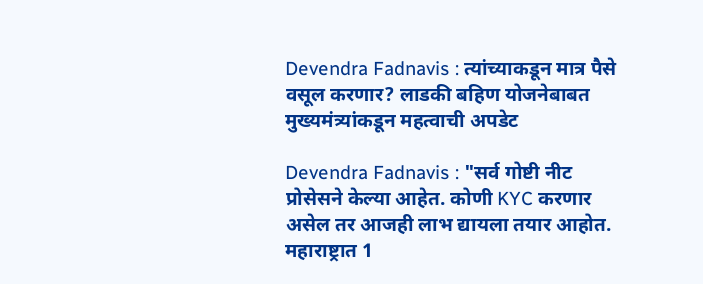Devendra Fadnavis : त्यांच्याकडून मात्र पैसे वसूल करणार? लाडकी बहिण योजनेबाबत मुख्यमंत्र्यांकडून महत्वाची अपडेट

Devendra Fadnavis : "सर्व गोष्टी नीट प्रोसेसने केल्या आहेत. कोणी KYC करणार असेल तर आजही लाभ द्यायला तयार आहोत. महाराष्ट्रात 1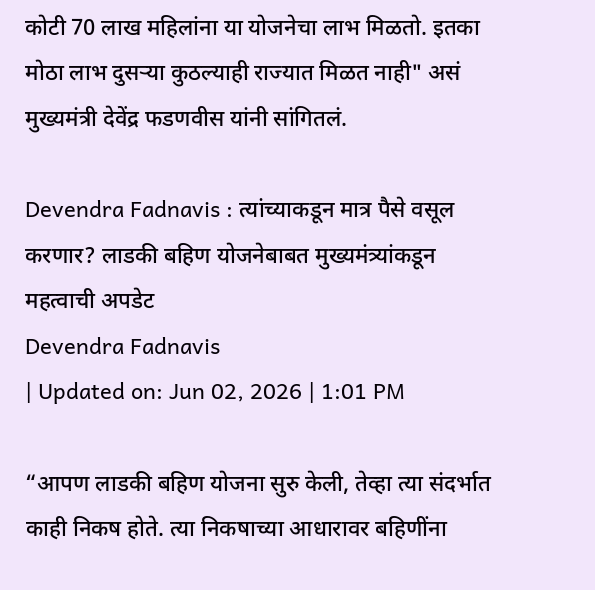कोटी 70 लाख महिलांना या योजनेचा लाभ मिळतो. इतका मोठा लाभ दुसऱ्या कुठल्याही राज्यात मिळत नाही" असं मुख्यमंत्री देवेंद्र फडणवीस यांनी सांगितलं.

Devendra Fadnavis : त्यांच्याकडून मात्र पैसे वसूल करणार? लाडकी बहिण योजनेबाबत मुख्यमंत्र्यांकडून महत्वाची अपडेट
Devendra Fadnavis
| Updated on: Jun 02, 2026 | 1:01 PM

“आपण लाडकी बहिण योजना सुरु केली, तेव्हा त्या संदर्भात काही निकष होते. त्या निकषाच्या आधारावर बहिणींना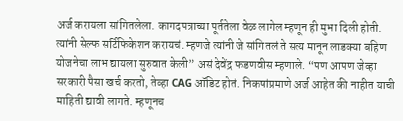अर्ज करायला सांगितलेला. कागदपत्राच्या पूर्ततेला वेळ लागेल म्हणून ही मुभा दिली होती. त्यांनी सेल्फ सर्टिफिकेशन करायचं. म्हणजे त्यांनी जे सांगितलं ते सत्य मानून लाडक्या बहिण योजनेचा लाभ द्यायला सुरुवात केली” असं देवेंद्र फडणवीस म्हणाले. “पण आपण जेव्हा सरकारी पैसा खर्च करतो, तेव्हा CAG ऑडिट होतं. निकषांप्रमाणे अर्ज आहेत की नाहीत याची माहिती द्यावी लागते. म्हणूनच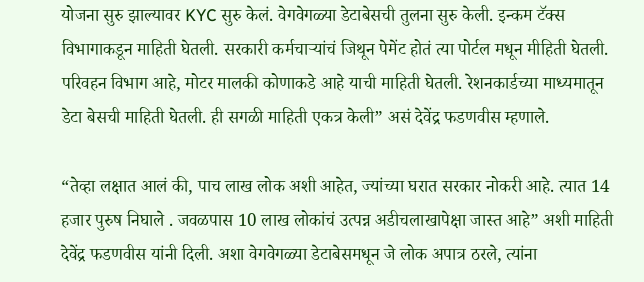योजना सुरु झाल्यावर KYC सुरु केलं. वेगवेगळ्या डेटाबेसची तुलना सुरु केली. इन्कम टॅक्स विभागाकडून माहिती घेतली. सरकारी कर्मचाऱ्यांचं जिथून पेमेंट होतं त्या पोर्टल मधून मीहिती घेतली. परिवहन विभाग आहे, मोटर मालकी कोणाकडे आहे याची माहिती घेतली. रेशनकार्डच्या माध्यमातून डेटा बेसची माहिती घेतली. ही सगळी माहिती एकत्र केली” असं देवेंद्र फडणवीस म्हणाले.

“तेव्हा लक्षात आलं की, पाच लाख लोक अशी आहेत, ज्यांच्या घरात सरकार नोकरी आहे. त्यात 14 हजार पुरुष निघाले . जवळपास 10 लाख लोकांचं उत्पन्न अडीचलाखापेक्षा जास्त आहे” अशी माहिती देवेंद्र फडणवीस यांनी दिली. अशा वेगवेगळ्या डेटाबेसमधून जे लोक अपात्र ठरले, त्यांना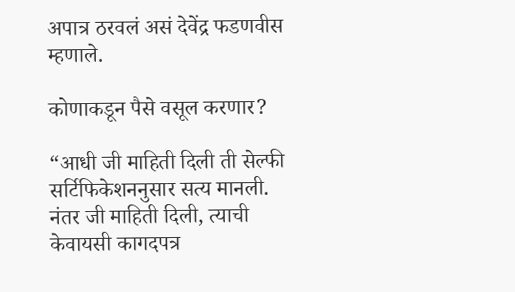अपात्र ठरवलं असं देवेंद्र फडणवीस म्हणाले.

कोणाकडून पैसे वसूल करणार?

“आधी जी माहिती दिली ती सेल्फी सर्टिफिकेशननुसार सत्य मानली. नंतर जी माहिती दिली, त्याची केवायसी कागदपत्र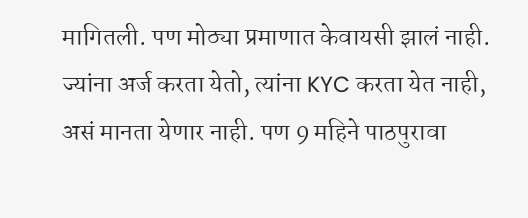मागितली. पण मोठ्या प्रमाणात केवायसी झालं नाही. ज्यांना अर्ज करता येतो, त्यांना KYC करता येत नाही, असं मानता येणार नाही. पण 9 महिने पाठपुरावा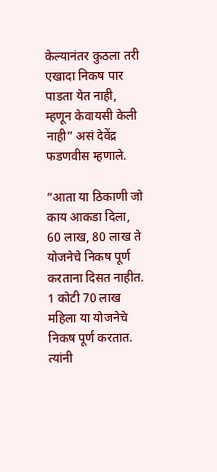केल्यानंतर कुठला तरी एखादा निकष पार पाडता येत नाही, म्हणून केवायसी केली नाही” असं देवेंद्र फडणवीस म्हणाले.

“आता या ठिकाणी जो काय आकडा दिला, 60 लाख, 80 लाख ते योजनेचे निकष पूर्ण करताना दिसत नाहीत. 1 कोटी 70 लाख महिला या योजनेचे निकष पूर्ण करतात. त्यांनी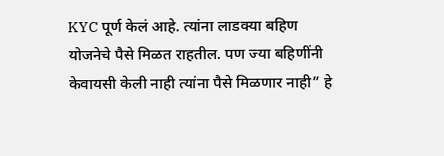KYC पूर्ण केलं आहे. त्यांना लाडक्या बहिण योजनेचे पैसे मिळत राहतील. पण ज्या बहि‍णींनी केवायसी केली नाही त्यांना पैसे मिळणार नाही” हे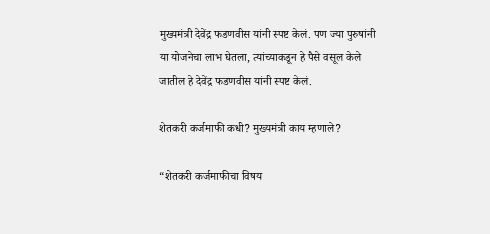मुख्यमंत्री देवेंद्र फडणवीस यांनी स्पष्ट केलं. पण ज्या पुरुषांनी या योजनेचा लाभ घेतला, त्यांच्याकडून हे पैसे वसूल केले जातील हे देवेंद्र फडणवीस यांनी स्पष्ट केलं.

शेतकरी कर्जमाफी कधी? मुख्यमंत्री काय म्हणाले?

“शेतकरी कर्जमाफीचा विषय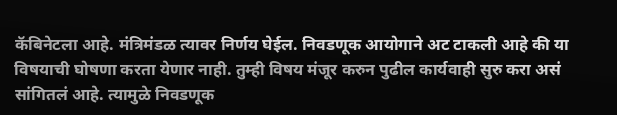कॅबिनेटला आहे. मंत्रिमंडळ त्यावर निर्णय घेईल. निवडणूक आयोगाने अट टाकली आहे की या विषयाची घोषणा करता येणार नाही. तुम्ही विषय मंजूर करुन पुढील कार्यवाही सुरु करा असं सांगितलं आहे. त्यामुळे निवडणूक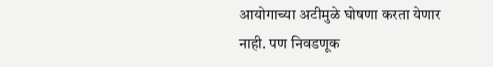आयोगाच्या अटीमुळे घोषणा करता येणार नाही. पण निवडणूक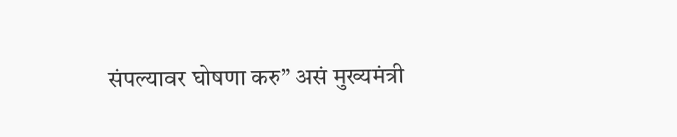संपल्यावर घोषणा करु” असं मुख्यमंत्री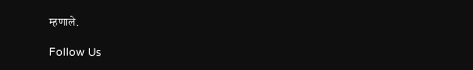म्हणाले.

Follow Us